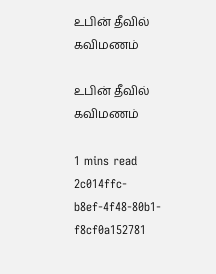உபின் தீவில் கவிமணம்

உபின் தீவில் கவிமணம்

1 mins read
2c014ffc-b8ef-4f48-80b1-f8cf0a152781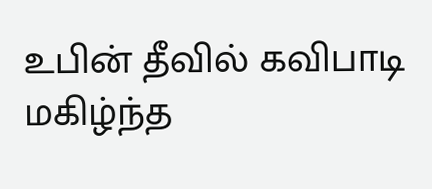உபின் தீவில் கவிபாடி மகிழ்ந்த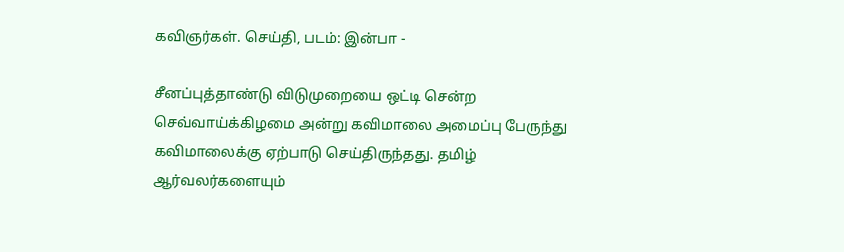கவிஞர்கள். செய்தி, படம்: இன்பா -

சீனப்புத்தாண்டு விடுமுறையை ஒட்டி சென்ற செவ்வாய்க்கிழமை அன்று கவிமாலை அமைப்பு பேருந்து கவிமாலைக்கு ஏற்பாடு செய்திருந்தது. தமிழ் ஆர்வலர்களையும்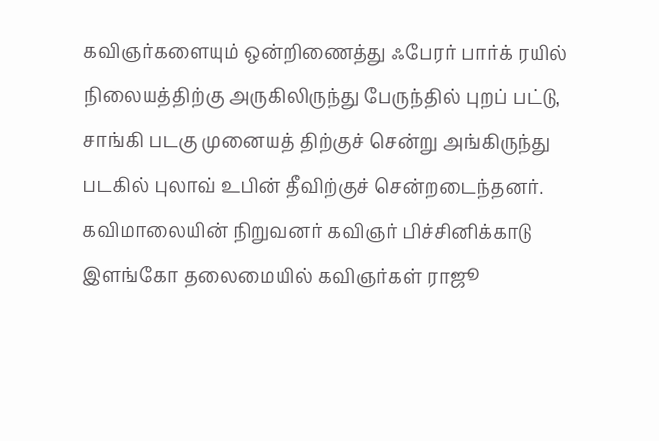கவிஞர்களையும் ஒன்றிணைத்து ஃபேரர் பார்க் ரயில் நிலையத்திற்கு அருகிலிருந்து பேருந்தில் புறப் பட்டு, சாங்கி படகு முனையத் திற்குச் சென்று அங்கிருந்து படகில் புலாவ் உபின் தீவிற்குச் சென்றடைந்தனர். கவிமாலையின் நிறுவனர் கவிஞர் பிச்சினிக்காடு இளங்கோ தலைமையில் கவிஞர்கள் ராஜூ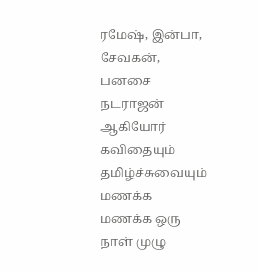ரமேஷ், இன்பா, சேவகன், பனசை நடராஜன் ஆகியோர் கவிதையும் தமிழ்ச்சுவையும் மணக்க மணக்க ஒரு நாள் முழு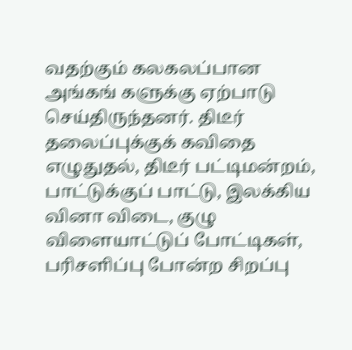வதற்கும் கலகலப்பான அங்கங் களுக்கு ஏற்பாடு செய்திருந்தனர். திடீர் தலைப்புக்குக் கவிதை எழுதுதல், திடீர் பட்டிமன்றம், பாட்டுக்குப் பாட்டு, இலக்கிய வினா விடை, குழு விளையாட்டுப் போட்டிகள், பரிசளிப்பு போன்ற சிறப்பு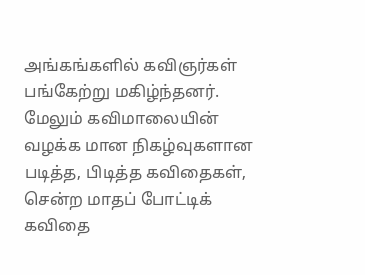அங்கங்களில் கவிஞர்கள் பங்கேற்று மகிழ்ந்தனர். மேலும் கவிமாலையின் வழக்க மான நிகழ்வுகளான படித்த, பிடித்த கவிதைகள், சென்ற மாதப் போட்டிக் கவிதை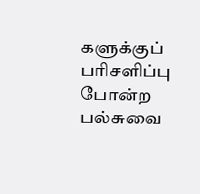களுக்குப் பரிசளிப்பு போன்ற பல்சுவை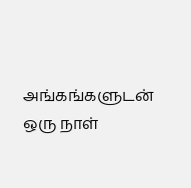அங்கங்களுடன் ஒரு நாள்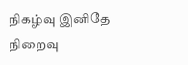நிகழ்வு இனிதே நிறைவு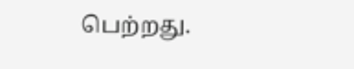பெற்றது.